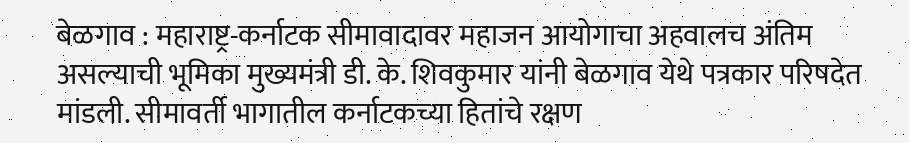बेळगाव : महाराष्ट्र-कर्नाटक सीमावादावर महाजन आयोगाचा अहवालच अंतिम असल्याची भूमिका मुख्यमंत्री डी. के. शिवकुमार यांनी बेळगाव येथे पत्रकार परिषदेत मांडली. सीमावर्ती भागातील कर्नाटकच्या हितांचे रक्षण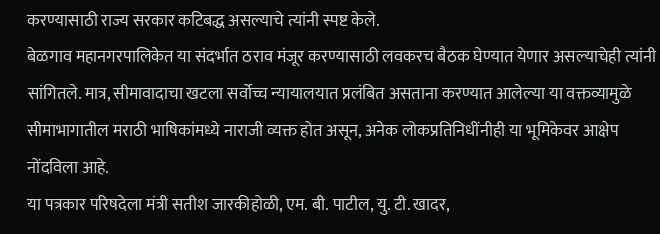करण्यासाठी राज्य सरकार कटिबद्ध असल्याचे त्यांनी स्पष्ट केले.
बेळगाव महानगरपालिकेत या संदर्भात ठराव मंजूर करण्यासाठी लवकरच बैठक घेण्यात येणार असल्याचेही त्यांनी सांगितले. मात्र, सीमावादाचा खटला सर्वोच्च न्यायालयात प्रलंबित असताना करण्यात आलेल्या या वक्तव्यामुळे सीमाभागातील मराठी भाषिकांमध्ये नाराजी व्यक्त होत असून, अनेक लोकप्रतिनिधींनीही या भूमिकेवर आक्षेप नोंदविला आहे.
या पत्रकार परिषदेला मंत्री सतीश जारकीहोळी, एम. बी. पाटील, यु. टी. खादर,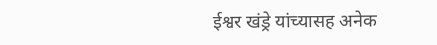ईश्वर खंड्रे यांच्यासह अनेक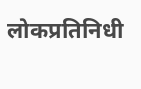लोकप्रतिनिधी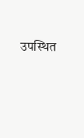उपस्थित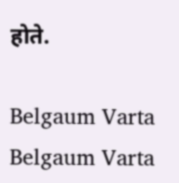होते.

Belgaum Varta Belgaum Varta